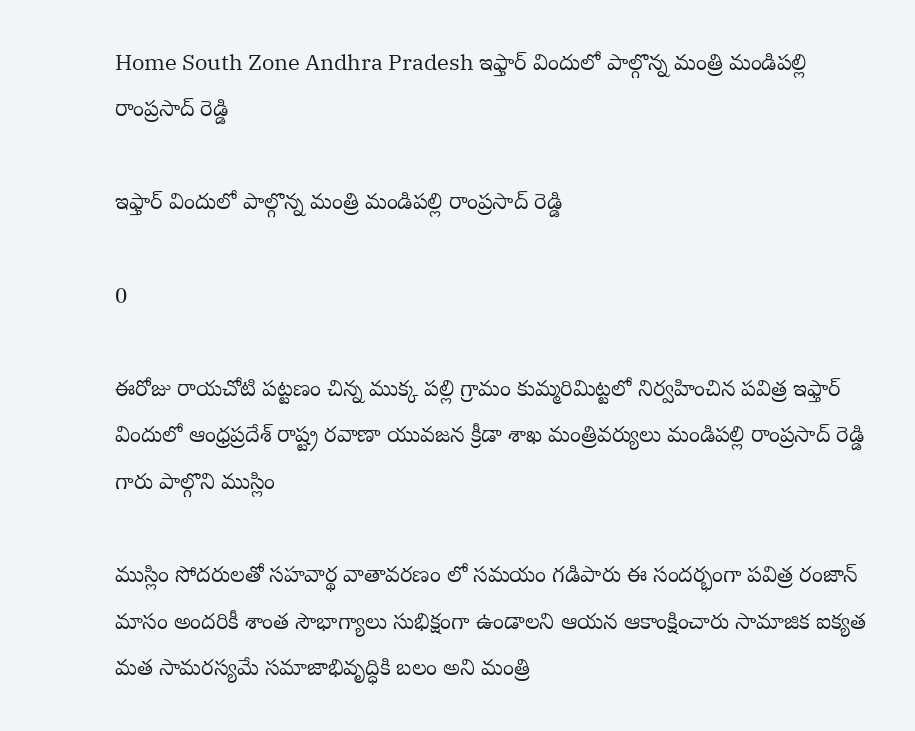Home South Zone Andhra Pradesh ఇఫ్తార్ విందులో పాల్గొన్న మంత్రి మండిపల్లి రాంప్రసాద్ రెడ్డి

ఇఫ్తార్ విందులో పాల్గొన్న మంత్రి మండిపల్లి రాంప్రసాద్ రెడ్డి

0

ఈరోజు రాయచోటి పట్టణం చిన్న ముక్క పల్లి గ్రామం కుమ్మరిమిట్టలో నిర్వహించిన పవిత్ర ఇఫ్తార్ విందులో ఆంధ్రప్రదేశ్ రాష్ట్ర రవాణా యువజన క్రీడా శాఖ మంత్రివర్యులు మండిపల్లి రాంప్రసాద్ రెడ్డి గారు పాల్గొని ముస్లిం

ముస్లిం సోదరులతో సహవార్థ వాతావరణం లో సమయం గడిపారు ఈ సందర్భంగా పవిత్ర రంజాన్ మాసం అందరికీ శాంత సౌభాగ్యాలు సుభిక్షంగా ఉండాలని ఆయన ఆకాంక్షించారు సామాజిక ఐక్యత మత సామరస్యమే సమాజాభివృద్ధికి బలం అని మంత్రి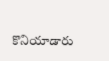కొనియాడారు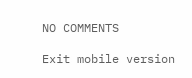NO COMMENTS

Exit mobile version